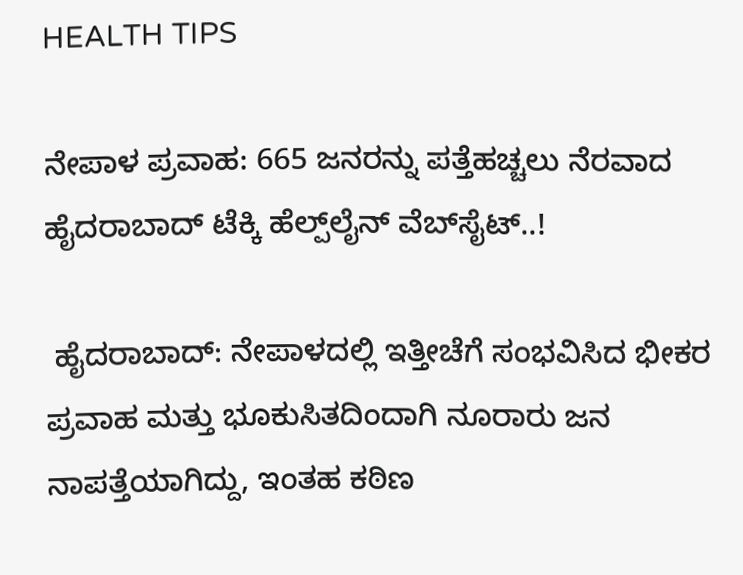HEALTH TIPS

ನೇಪಾಳ ಪ್ರವಾಹ: 665 ಜನರನ್ನು ಪತ್ತೆಹಚ್ಚಲು ನೆರವಾದ ಹೈದರಾಬಾದ್ ಟೆಕ್ಕಿ ಹೆಲ್ಪ್‌ಲೈನ್ ವೆಬ್‌ಸೈಟ್..!

 ಹೈದರಾಬಾದ್: ನೇಪಾಳದಲ್ಲಿ ಇತ್ತೀಚೆಗೆ ಸಂಭವಿಸಿದ ಭೀಕರ ಪ್ರವಾಹ ಮತ್ತು ಭೂಕುಸಿತದಿಂದಾಗಿ ನೂರಾರು ಜನ ನಾಪತ್ತೆಯಾಗಿದ್ದು, ಇಂತಹ ಕಠಿಣ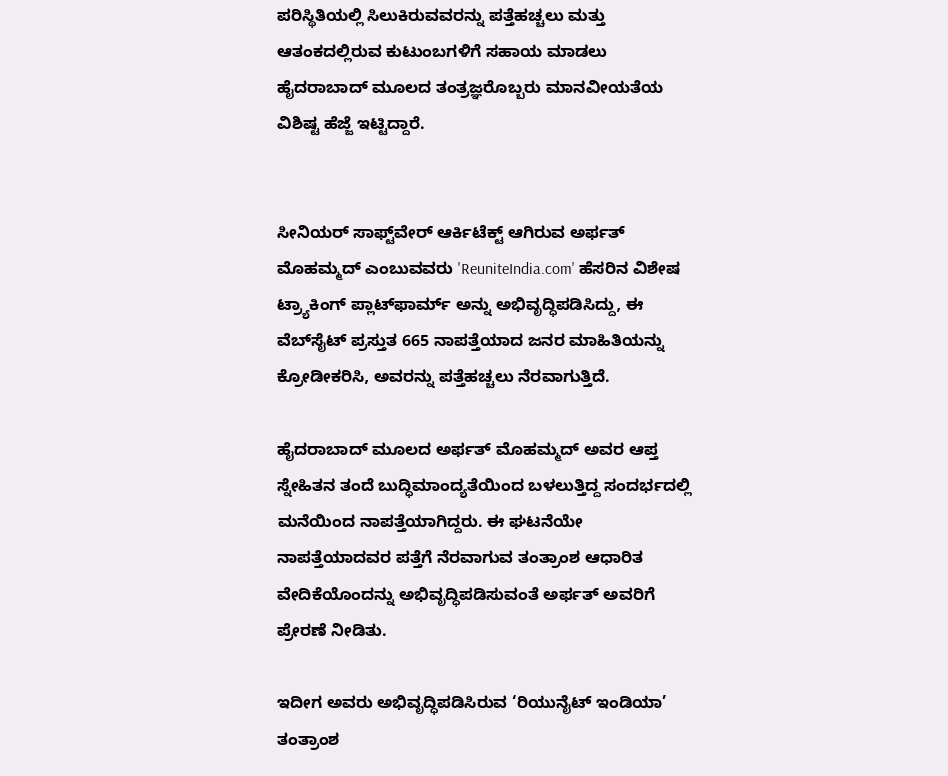ಪರಿಸ್ಥಿತಿಯಲ್ಲಿ ಸಿಲುಕಿರುವವರನ್ನು ಪತ್ತೆಹಚ್ಚಲು ಮತ್ತು ಆತಂಕದಲ್ಲಿರುವ ಕುಟುಂಬಗಳಿಗೆ ಸಹಾಯ ಮಾಡಲು ಹೈದರಾಬಾದ್ ಮೂಲದ ತಂತ್ರಜ್ಞರೊಬ್ಬರು ಮಾನವೀಯತೆಯ ವಿಶಿಷ್ಟ ಹೆಜ್ಜೆ ಇಟ್ಟಿದ್ದಾರೆ.


ಸೀನಿಯರ್ ಸಾಫ್ಟ್‌ವೇರ್ ಆರ್ಕಿಟೆಕ್ಟ್ ಆಗಿರುವ ಅರ್ಫತ್ ಮೊಹಮ್ಮದ್ ಎಂಬುವವರು 'ReuniteIndia.com' ಹೆಸರಿನ ವಿಶೇಷ ಟ್ರ್ಯಾಕಿಂಗ್ ಪ್ಲಾಟ್‌ಫಾರ್ಮ್ ಅನ್ನು ಅಭಿವೃದ್ಧಿಪಡಿಸಿದ್ದು, ಈ ವೆಬ್‌ಸೈಟ್ ಪ್ರಸ್ತುತ 665 ನಾಪತ್ತೆಯಾದ ಜನರ ಮಾಹಿತಿಯನ್ನು ಕ್ರೋಡೀಕರಿಸಿ, ಅವರನ್ನು ಪತ್ತೆಹಚ್ಚಲು ನೆರವಾಗುತ್ತಿದೆ.

ಹೈದರಾಬಾದ್ ಮೂಲದ ಅರ್ಫತ್ ಮೊಹಮ್ಮದ್ ಅವರ ಆಪ್ತ ಸ್ನೇಹಿತನ ತಂದೆ ಬುದ್ಧಿಮಾಂದ್ಯತೆಯಿಂದ ಬಳಲುತ್ತಿದ್ದ ಸಂದರ್ಭದಲ್ಲಿ ಮನೆಯಿಂದ ನಾಪತ್ತೆಯಾಗಿದ್ದರು. ಈ ಘಟನೆಯೇ ನಾಪತ್ತೆಯಾದವರ ಪತ್ತೆಗೆ ನೆರವಾಗುವ ತಂತ್ರಾಂಶ ಆಧಾರಿತ ವೇದಿಕೆಯೊಂದನ್ನು ಅಭಿವೃದ್ಧಿಪಡಿಸುವಂತೆ ಅರ್ಫತ್ ಅವರಿಗೆ ಪ್ರೇರಣೆ ನೀಡಿತು.

ಇದೀಗ ಅವರು ಅಭಿವೃದ್ಧಿಪಡಿಸಿರುವ ‘ರಿಯುನೈಟ್ ಇಂಡಿಯಾ’ ತಂತ್ರಾಂಶ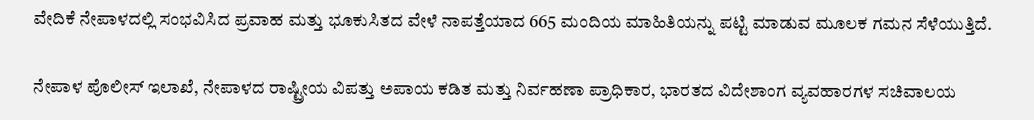ವೇದಿಕೆ ನೇಪಾಳದಲ್ಲಿ ಸಂಭವಿಸಿದ ಪ್ರವಾಹ ಮತ್ತು ಭೂಕುಸಿತದ ವೇಳೆ ನಾಪತ್ತೆಯಾದ 665 ಮಂದಿಯ ಮಾಹಿತಿಯನ್ನು ಪಟ್ಟಿ ಮಾಡುವ ಮೂಲಕ ಗಮನ ಸೆಳೆಯುತ್ತಿದೆ.

ನೇಪಾಳ ಪೊಲೀಸ್ ಇಲಾಖೆ, ನೇಪಾಳದ ರಾಷ್ಟ್ರೀಯ ವಿಪತ್ತು ಅಪಾಯ ಕಡಿತ ಮತ್ತು ನಿರ್ವಹಣಾ ಪ್ರಾಧಿಕಾರ, ಭಾರತದ ವಿದೇಶಾಂಗ ವ್ಯವಹಾರಗಳ ಸಚಿವಾಲಯ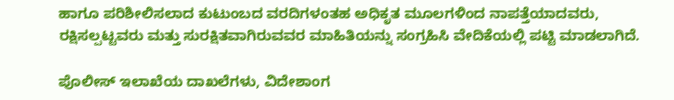ಹಾಗೂ ಪರಿಶೀಲಿಸಲಾದ ಕುಟುಂಬದ ವರದಿಗಳಂತಹ ಅಧಿಕೃತ ಮೂಲಗಳಿಂದ ನಾಪತ್ತೆಯಾದವರು, ರಕ್ಷಿಸಲ್ಪಟ್ಟವರು ಮತ್ತು ಸುರಕ್ಷಿತವಾಗಿರುವವರ ಮಾಹಿತಿಯನ್ನು ಸಂಗ್ರಹಿಸಿ ವೇದಿಕೆಯಲ್ಲಿ ಪಟ್ಟಿ ಮಾಡಲಾಗಿದೆ.

ಪೊಲೀಸ್ ಇಲಾಖೆಯ ದಾಖಲೆಗಳು, ವಿದೇಶಾಂಗ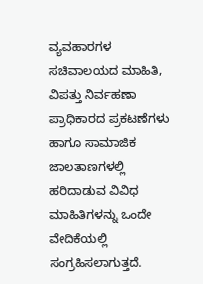ವ್ಯವಹಾರಗಳ ಸಚಿವಾಲಯದ ಮಾಹಿತಿ, ವಿಪತ್ತು ನಿರ್ವಹಣಾ ಪ್ರಾಧಿಕಾರದ ಪ್ರಕಟಣೆಗಳು ಹಾಗೂ ಸಾಮಾಜಿಕ ಜಾಲತಾಣಗಳಲ್ಲಿ ಹರಿದಾಡುವ ವಿವಿಧ ಮಾಹಿತಿಗಳನ್ನು ಒಂದೇ ವೇದಿಕೆಯಲ್ಲಿ ಸಂಗ್ರಹಿಸಲಾಗುತ್ತದೆ.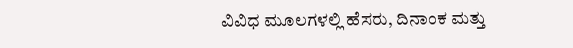ವಿವಿಧ ಮೂಲಗಳಲ್ಲಿ ಹೆಸರು, ದಿನಾಂಕ ಮತ್ತು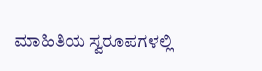ಮಾಹಿತಿಯ ಸ್ವರೂಪಗಳಲ್ಲಿ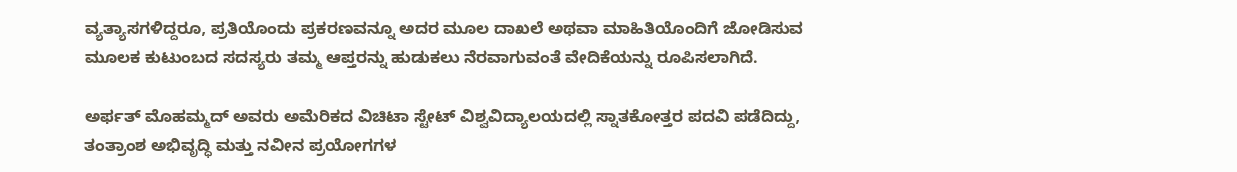ವ್ಯತ್ಯಾಸಗಳಿದ್ದರೂ, ಪ್ರತಿಯೊಂದು ಪ್ರಕರಣವನ್ನೂ ಅದರ ಮೂಲ ದಾಖಲೆ ಅಥವಾ ಮಾಹಿತಿಯೊಂದಿಗೆ ಜೋಡಿಸುವ ಮೂಲಕ ಕುಟುಂಬದ ಸದಸ್ಯರು ತಮ್ಮ ಆಪ್ತರನ್ನು ಹುಡುಕಲು ನೆರವಾಗುವಂತೆ ವೇದಿಕೆಯನ್ನು ರೂಪಿಸಲಾಗಿದೆ.

ಅರ್ಫತ್ ಮೊಹಮ್ಮದ್ ಅವರು ಅಮೆರಿಕದ ವಿಚಿಟಾ ಸ್ಟೇಟ್ ವಿಶ್ವವಿದ್ಯಾಲಯದಲ್ಲಿ ಸ್ನಾತಕೋತ್ತರ ಪದವಿ ಪಡೆದಿದ್ದು, ತಂತ್ರಾಂಶ ಅಭಿವೃದ್ಧಿ ಮತ್ತು ನವೀನ ಪ್ರಯೋಗಗಳ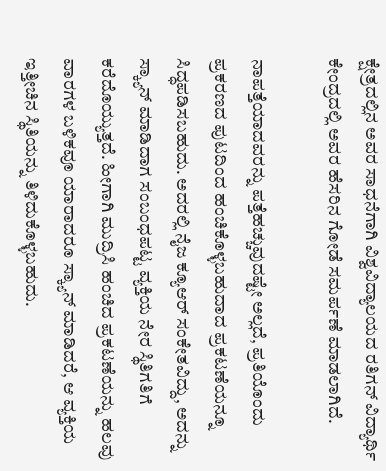ಕ್ಷೇತ್ರದಲ್ಲಿನ ಅವರ ಸಾಧನೆಗಾಗಿ ವಿಶ್ವವಿದ್ಯಾಲಯದ ರತಿಗನ್ ವಿದ್ಯಾರ್ಥಿ ಕೇಂದ್ರದಲ್ಲಿ ಅವರ ಹೆಸರಿನ ಗೋಡೆ ಸಮರ್ಪಣೆ ಮಾಡಲಾಗಿದೆ.

ನಾಪತ್ತೆಯಾದವರನ್ನು ಪತ್ತೆಹಚ್ಚುವುದಷ್ಟೇ ಅಲ್ಲದೆ, ಪ್ರತಿಯೊಂದು ಪ್ರಕರಣದ ಪುಟದಿಂದ ಹಂಚಿಕೊಳ್ಳಬಹುದಾದ ಪ್ರಕಟಣೆಯನ್ನೂ ಸಿದ್ಧಪಡಿಸಬಹುದು. ಅದರಲ್ಲಿ ನೈಜ ಕ್ಯೂಆರ್ ಸಂಕೇತವಿದ್ದು, ಅದನ್ನು ಸ್ಕ್ಯಾನ್ ಮಾಡಿದಾಗ ಸಂಬಂಧಪಟ್ಟ ವ್ಯಕ್ತಿಯ ನೇರ ಸ್ಥಿತಿಗತಿಗೆ ಕರೆದೊಯ್ಯುತ್ತದೆ. ಹೀಗಾಗಿ ಮುದ್ರಿಸಿ ಹಂಚಿದ ಪ್ರಕಟಣೆಯನ್ನು ಹಲವು ವಾರಗಳ ಬಳಿಕವೂ ಯಾರಾದರೂ ಸ್ಕ್ಯಾನ್ ಮಾಡಿದರೆ, ಆ ವ್ಯಕ್ತಿಯ ಇತ್ತೀಚಿನ ಸ್ಥಿತಿಯನ್ನು ತಿಳಿದುಕೊಳ್ಳಬಹುದು.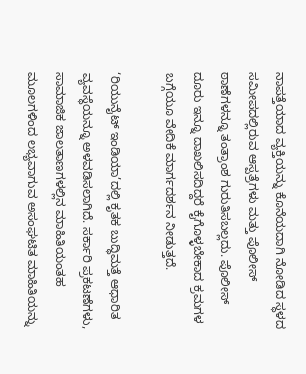ನಾಪತ್ತೆಯಾದ ವ್ಯಕ್ತಿಯನ್ನು ಕೊನೆಯದಾಗಿ ನೋಡಿದ ಸ್ಥಳದ ಸಮೀಪದಲ್ಲಿರುವ ಆಸ್ಪತ್ರೆಗಳು ಮತ್ತು ಪೊಲೀಸ್ ಠಾಣೆಗಳನ್ನೂ ತಂತ್ರಾಂಶ ಗುರುತಿಸಬಲ್ಲದು. ಪೊಲೀಸ್ ದೂರು ಇನ್ನೂ ದಾಖಲಿಸದಿದ್ದರೆ ಕೈಗೊಳ್ಳಬೇಕಾದ ಕ್ರಮಗಳ ಬಗ್ಗೆಯೂ ವೇದಿಕೆ ಮಾರ್ಗದರ್ಶನ ನೀಡುತ್ತದೆ.

‘ರಿಯುನೈಟ್ ಇಂಡಿಯಾ’ದಲ್ಲಿ ಕೃತಕ ಬುದ್ಧಿಮತ್ತೆ ಆಧಾರಿತ ವ್ಯವಸ್ಥೆಯನ್ನೂ ಅಳವಡಿಸಲಾಗಿದೆ. ಸರ್ಕಾರಿ ಪ್ರಕಟಣೆಗಳು, ಸಾಮಾಜಿಕ ಜಾಲತಾಣಗಳಲ್ಲಿನ ಮಾಹಿತಿಯಂತಹ ಮೂಲಗಳಿಂದ ಲಭ್ಯವಾಗುವ ಅಸಂಘಟಿತ ಮಾಹಿತಿಯನ್ನು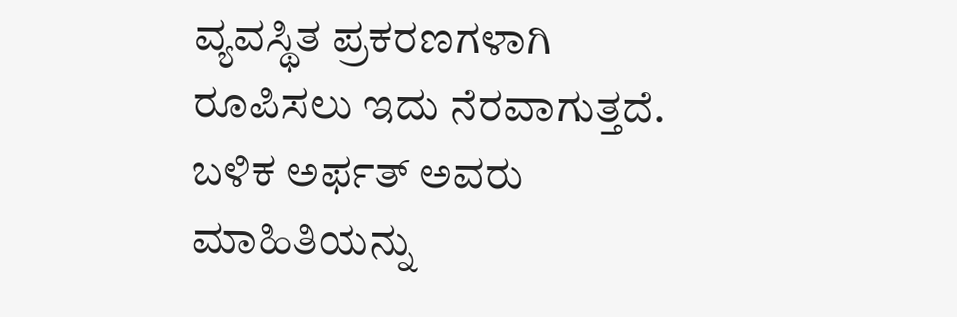ವ್ಯವಸ್ಥಿತ ಪ್ರಕರಣಗಳಾಗಿ ರೂಪಿಸಲು ಇದು ನೆರವಾಗುತ್ತದೆ. ಬಳಿಕ ಅರ್ಫತ್ ಅವರು ಮಾಹಿತಿಯನ್ನು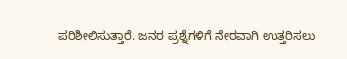ಪರಿಶೀಲಿಸುತ್ತಾರೆ. ಜನರ ಪ್ರಶ್ನೆಗಳಿಗೆ ನೇರವಾಗಿ ಉತ್ತರಿಸಲು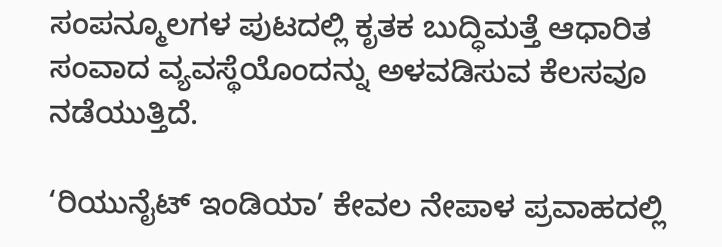ಸಂಪನ್ಮೂಲಗಳ ಪುಟದಲ್ಲಿ ಕೃತಕ ಬುದ್ಧಿಮತ್ತೆ ಆಧಾರಿತ ಸಂವಾದ ವ್ಯವಸ್ಥೆಯೊಂದನ್ನು ಅಳವಡಿಸುವ ಕೆಲಸವೂ ನಡೆಯುತ್ತಿದೆ.

‘ರಿಯುನೈಟ್ ಇಂಡಿಯಾ’ ಕೇವಲ ನೇಪಾಳ ಪ್ರವಾಹದಲ್ಲಿ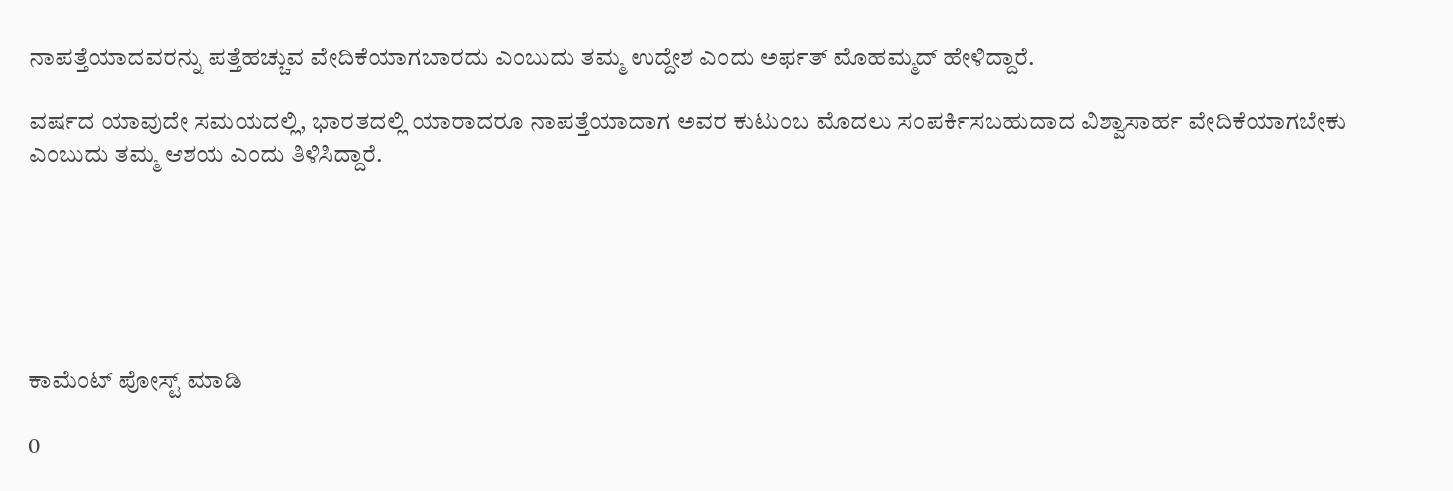ನಾಪತ್ತೆಯಾದವರನ್ನು ಪತ್ತೆಹಚ್ಚುವ ವೇದಿಕೆಯಾಗಬಾರದು ಎಂಬುದು ತಮ್ಮ ಉದ್ದೇಶ ಎಂದು ಅರ್ಫತ್ ಮೊಹಮ್ಮದ್ ಹೇಳಿದ್ದಾರೆ.

ವರ್ಷದ ಯಾವುದೇ ಸಮಯದಲ್ಲಿ, ಭಾರತದಲ್ಲಿ ಯಾರಾದರೂ ನಾಪತ್ತೆಯಾದಾಗ ಅವರ ಕುಟುಂಬ ಮೊದಲು ಸಂಪರ್ಕಿಸಬಹುದಾದ ವಿಶ್ವಾಸಾರ್ಹ ವೇದಿಕೆಯಾಗಬೇಕು ಎಂಬುದು ತಮ್ಮ ಆಶಯ ಎಂದು ತಿಳಿಸಿದ್ದಾರೆ.






ಕಾಮೆಂಟ್‌‌ ಪೋಸ್ಟ್‌ ಮಾಡಿ

0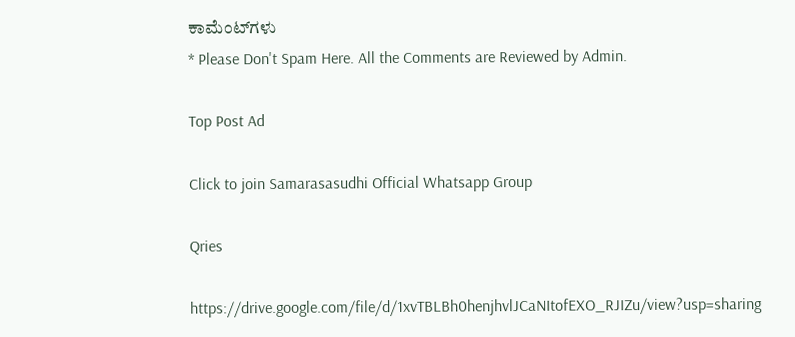ಕಾಮೆಂಟ್‌ಗಳು
* Please Don't Spam Here. All the Comments are Reviewed by Admin.

Top Post Ad

Click to join Samarasasudhi Official Whatsapp Group

Qries

https://drive.google.com/file/d/1xvTBLBh0henjhvlJCaNItofEXO_RJIZu/view?usp=sharing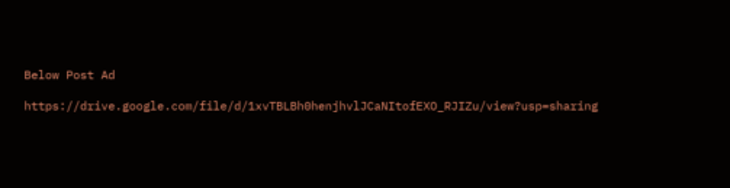Below Post Ad

https://drive.google.com/file/d/1xvTBLBh0henjhvlJCaNItofEXO_RJIZu/view?usp=sharing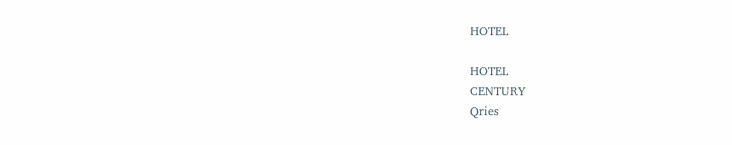HOTEL

HOTEL
CENTURY
Qries